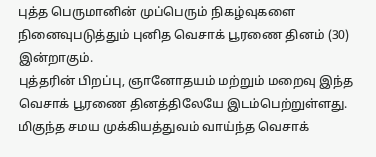புத்த பெருமானின் முப்பெரும் நிகழ்வுகளை நினைவுபடுத்தும் புனித வெசாக் பூரணை தினம் (30) இன்றாகும்.
புத்தரின் பிறப்பு, ஞானோதயம் மற்றும் மறைவு இந்த வெசாக் பூரணை தினத்திலேயே இடம்பெற்றுள்ளது.
மிகுந்த சமய முக்கியத்துவம் வாய்ந்த வெசாக்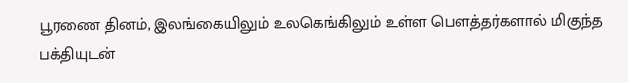பூரணை தினம், இலங்கையிலும் உலகெங்கிலும் உள்ள பௌத்தர்களால் மிகுந்த பக்தியுடன்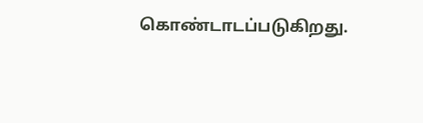கொண்டாடப்படுகிறது.